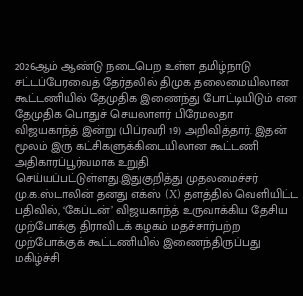2026ஆம் ஆண்டு நடைபெற உள்ள தமிழ்நாடு சட்டப்பேரவைத் தேர்தலில் திமுக தலைமையிலான கூட்டணியில் தேமுதிக இணைந்து போட்டியிடும் என தேமுதிக பொதுச் செயலாளர் பிரேமலதா விஜயகாந்த் இன்று (பிப்ரவரி 19) அறிவித்தார். இதன் மூலம் இரு கட்சிகளுக்கிடையிலான கூட்டணி அதிகாரப்பூர்வமாக உறுதி செய்யப்பட்டுள்ளது.இதுகுறித்து முதலமைச்சர் மு.க.ஸ்டாலின் தனது எக்ஸ் (X) தளத்தில் வெளியிட்ட பதிவில், ‘கேப்டன்’ விஜயகாந்த் உருவாக்கிய தேசிய முற்போக்கு திராவிடக் கழகம் மதச்சார்பற்ற முற்போக்குக் கூட்டணியில் இணைந்திருப்பது மகிழ்ச்சி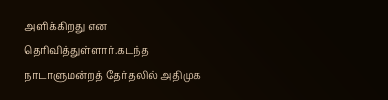அளிக்கிறது என தெரிவித்துள்ளார்.கடந்த நாடாளுமன்றத் தேர்தலில் அதிமுக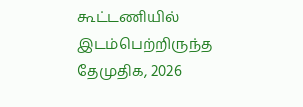கூட்டணியில் இடம்பெற்றிருந்த தேமுதிக, 2026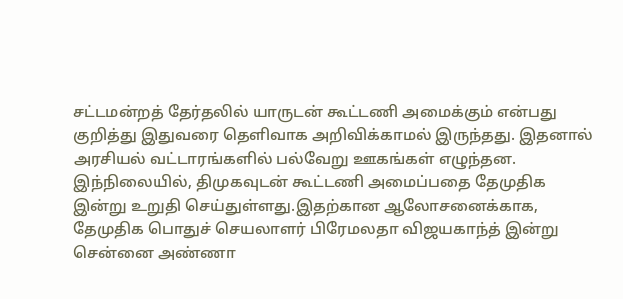சட்டமன்றத் தேர்தலில் யாருடன் கூட்டணி அமைக்கும் என்பது குறித்து இதுவரை தெளிவாக அறிவிக்காமல் இருந்தது. இதனால் அரசியல் வட்டாரங்களில் பல்வேறு ஊகங்கள் எழுந்தன. இந்நிலையில், திமுகவுடன் கூட்டணி அமைப்பதை தேமுதிக இன்று உறுதி செய்துள்ளது.இதற்கான ஆலோசனைக்காக, தேமுதிக பொதுச் செயலாளர் பிரேமலதா விஜயகாந்த் இன்று சென்னை அண்ணா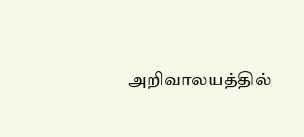அறிவாலயத்தில்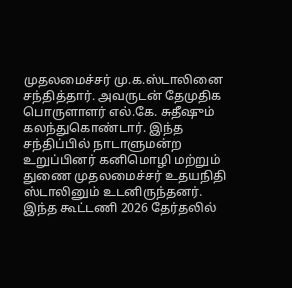முதலமைச்சர் மு.க.ஸ்டாலினை சந்தித்தார். அவருடன் தேமுதிக பொருளாளர் எல்.கே. சுதீஷும் கலந்துகொண்டார். இந்த சந்திப்பில் நாடாளுமன்ற உறுப்பினர் கனிமொழி மற்றும் துணை முதலமைச்சர் உதயநிதி ஸ்டாலினும் உடனிருந்தனர். இந்த கூட்டணி 2026 தேர்தலில்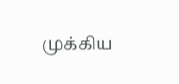முக்கிய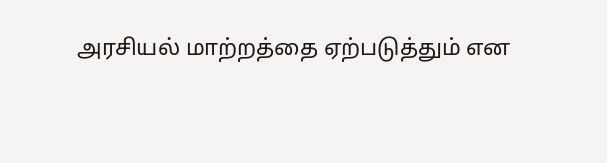அரசியல் மாற்றத்தை ஏற்படுத்தும் என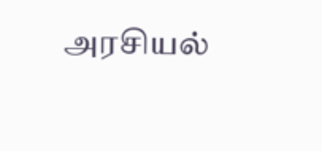அரசியல்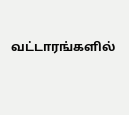வட்டாரங்களில்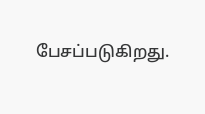பேசப்படுகிறது.